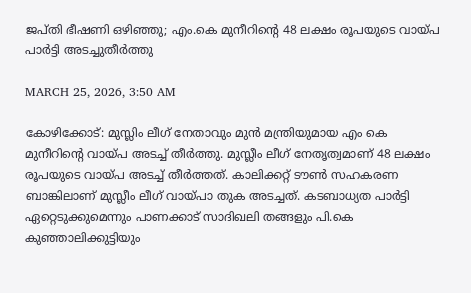ജപ്തി ഭീഷണി ഒഴിഞ്ഞു; എം.കെ മുനീറിൻ്റെ 48 ലക്ഷം രൂപയുടെ വായ്പ പാര്‍ട്ടി അടച്ചുതീർത്തു

MARCH 25, 2026, 3:50 AM

കോഴിക്കോട്: മുസ്ലിം ലീഗ് നേതാവും മുൻ മന്ത്രിയുമായ എം കെ മുനീറിൻ്റെ വായ്പ അടച്ച് തീർത്തു. മുസ്ലീം ലീഗ് നേതൃത്വമാണ് 48 ലക്ഷം രൂപയുടെ വായ്പ അടച്ച് തീർത്തത്. കാലിക്കറ്റ് ടൗൺ സഹകരണ ബാങ്കിലാണ് മുസ്ലീം ലീഗ് വായ്പാ തുക അടച്ചത്. കടബാധ്യത പാർട്ടി ഏറ്റെടുക്കുമെന്നും പാണക്കാട് സാദിഖലി തങ്ങളും പി.കെ കുഞ്ഞാലിക്കുട്ടിയും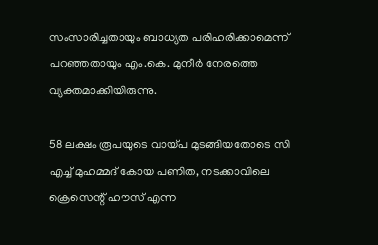സംസാരിച്ചതായും ബാധ്യത പരിഹരിക്കാമെന്ന് പറഞ്ഞതായും എം.കെ. മുനീർ നേരത്തെ വ്യക്തമാക്കിയിരുന്നു.

58 ലക്ഷം രൂപയുടെ വായ്പ മുടങ്ങിയതോടെ സി എച്ച് മുഹമ്മദ്‌ കോയ പണിത, നടക്കാവിലെ ക്രെസെന്റ് ഹൗസ് എന്ന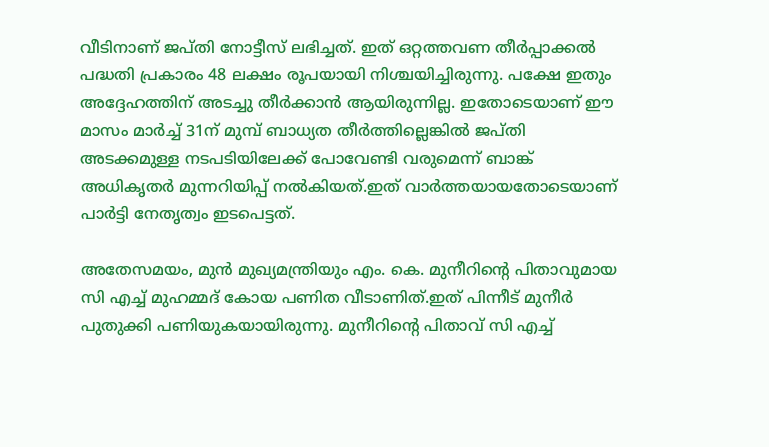വീടിനാണ് ജപ്തി നോട്ടീസ് ലഭിച്ചത്. ഇത് ഒറ്റത്തവണ തീർപ്പാക്കൽ പദ്ധതി പ്രകാരം 48 ലക്ഷം രൂപയായി നിശ്ചയിച്ചിരുന്നു. പക്ഷേ ഇതും അദ്ദേഹത്തിന് അടച്ചു തീർക്കാൻ ആയിരുന്നില്ല. ഇതോടെയാണ് ഈ മാസം മാർച്ച് 31ന് മുമ്പ് ബാധ്യത തീർത്തില്ലെങ്കിൽ ജപ്തി അടക്കമുള്ള നടപടിയിലേക്ക് പോവേണ്ടി വരുമെന്ന് ബാങ്ക് അധികൃതർ മുന്നറിയിപ്പ് നൽകിയത്.ഇത് വാർത്തയായതോടെയാണ് പാർട്ടി നേതൃത്വം ഇടപെട്ടത്.

അതേസമയം, മുൻ മുഖ്യമന്ത്രിയും എം. കെ. മുനീറിന്റെ പിതാവുമായ സി എച്ച് മുഹമ്മദ് കോയ പണിത വീടാണിത്.ഇത് പിന്നീട് മുനീർ പുതുക്കി പണിയുകയായിരുന്നു. മുനീറിന്റെ പിതാവ് സി എച്ച്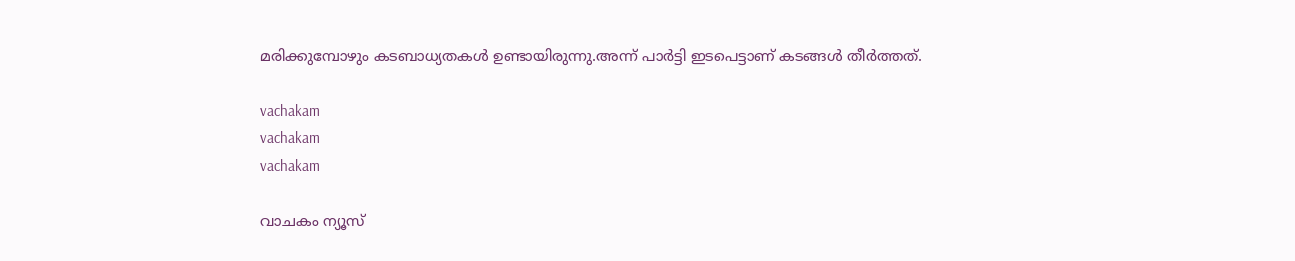മരിക്കുമ്പോഴും കടബാധ്യതകൾ ഉണ്ടായിരുന്നു.അന്ന് പാർട്ടി ഇടപെട്ടാണ് കടങ്ങൾ തീർത്തത്.

vachakam
vachakam
vachakam

വാചകം ന്യൂസ്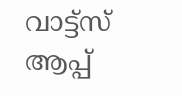വാട്ട്സ് ആപ്പ്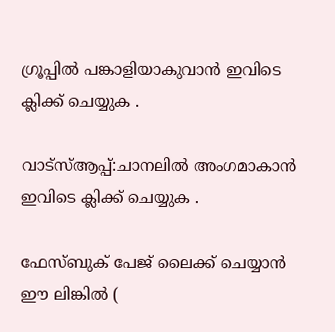ഗ്രൂപ്പിൽ പങ്കാളിയാകുവാൻ ഇവിടെ ക്ലിക്ക് ചെയ്യുക .

വാട്സ്ആപ്പ്:ചാനലിൽ അംഗമാകാൻ ഇവിടെ ക്ലിക്ക് ചെയ്യുക .

ഫേസ്ബുക് പേജ് ലൈക്ക് ചെയ്യാൻ ഈ ലിങ്കിൽ (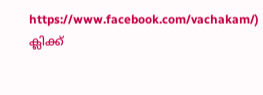https://www.facebook.com/vachakam/) ക്ലിക്ക്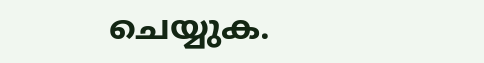ചെയ്യുക.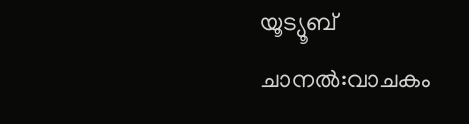യൂട്യൂബ് ചാനൽ:വാചകം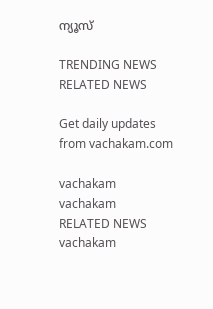ന്യൂസ്

TRENDING NEWS
RELATED NEWS

Get daily updates from vachakam.com

vachakam
vachakam
RELATED NEWS
vachakam